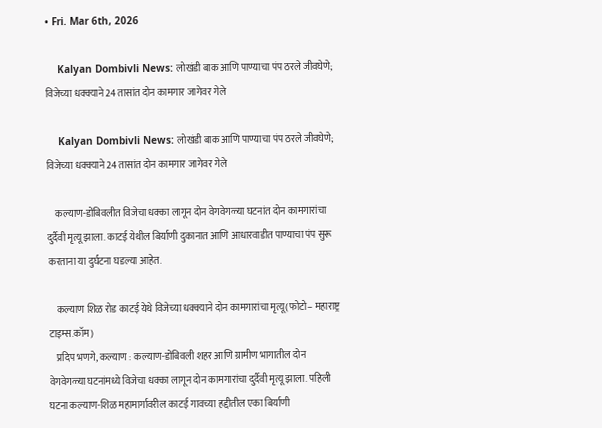• Fri. Mar 6th, 2026

    Kalyan Dombivli News: लोखंडी बाक आणि पाण्याचा पंप ठरले जीवघेणे; विजेच्या धक्क्याने 24 तासांत दोन कामगार जागेवर गेले

    Kalyan Dombivli News: लोखंडी बाक आणि पाण्याचा पंप ठरले जीवघेणे; विजेच्या धक्क्याने 24 तासांत दोन कामगार जागेवर गेले

    कल्याण-डोंबिवलीत विजेचा धक्का लागून दोन वेगवेगळ्या घटनांत दोन कामगारांचा दुर्दैवी मृत्यू झाला. काटई येथील बिर्याणी दुकानात आणि आधारवाडीत पाण्याचा पंप सुरू करताना या दुर्घटना घडल्या आहेत.

    कल्याण शिळ रोड काटई येथे विजेच्या धक्क्याने दोन कामगारांचा मृत्यू(फोटो– महाराष्ट्र टाइम्स.कॉम)
    प्रदिप भणगे, कल्याण : कल्याण-डोंबिवली शहर आणि ग्रामीण भागातील दोन वेगवेगळ्या घटनांमध्ये विजेचा धक्का लागून दोन कामगारांचा दुर्दैवी मृत्यू झाला. पहिली घटना कल्याण-शिळ महामार्गावरील काटई गावच्या हद्दीतील एका बिर्याणी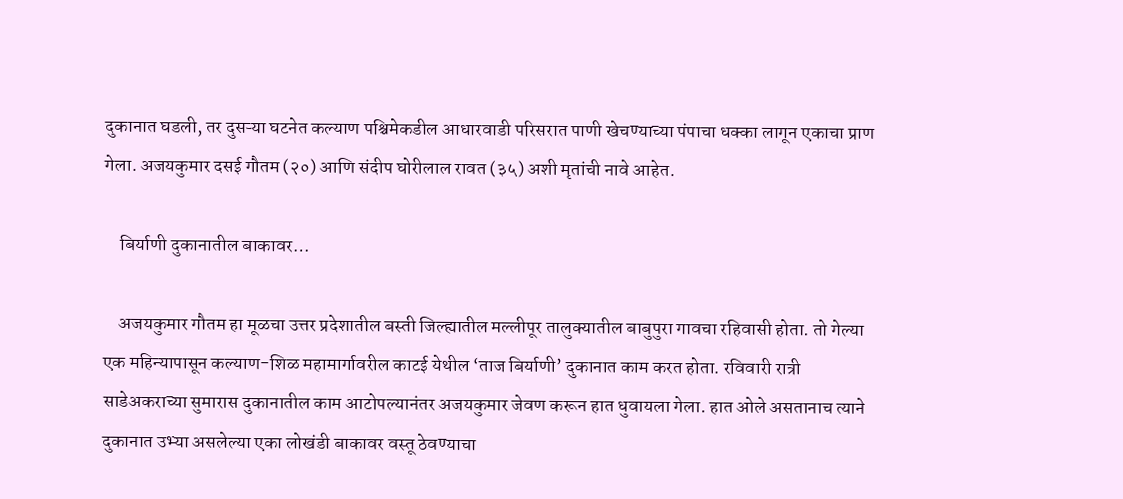दुकानात घडली, तर दुसऱ्या घटनेत कल्याण पश्चिमेकडील आधारवाडी परिसरात पाणी खेचण्याच्या पंपाचा धक्का लागून एकाचा प्राण गेला. अजयकुमार दसई गौतम (२०) आणि संदीप घोरीलाल रावत (३५) अशी मृतांची नावे आहेत.

    बिर्याणी दुकानातील बाकावर…

    अजयकुमार गौतम हा मूळचा उत्तर प्रदेशातील बस्ती जिल्ह्यातील मल्लीपूर तालुक्यातील बाबुपुरा गावचा रहिवासी होता. तो गेल्या एक महिन्यापासून कल्याण-शिळ महामार्गावरील काटई येथील ‘ताज बिर्याणी’ दुकानात काम करत होता. रविवारी रात्री साडेअकराच्या सुमारास दुकानातील काम आटोपल्यानंतर अजयकुमार जेवण करून हात धुवायला गेला. हात ओले असतानाच त्याने दुकानात उभ्या असलेल्या एका लोखंडी बाकावर वस्तू ठेवण्याचा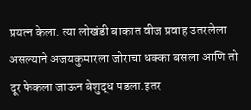प्रयत्न केला. त्या लोखंडी बाकात वीज प्रवाह उतरलेला असल्याने अजयकुमारला जोराचा धक्का बसला आणि तो दूर फेकला जाऊन बेशुद्ध पडला.इतर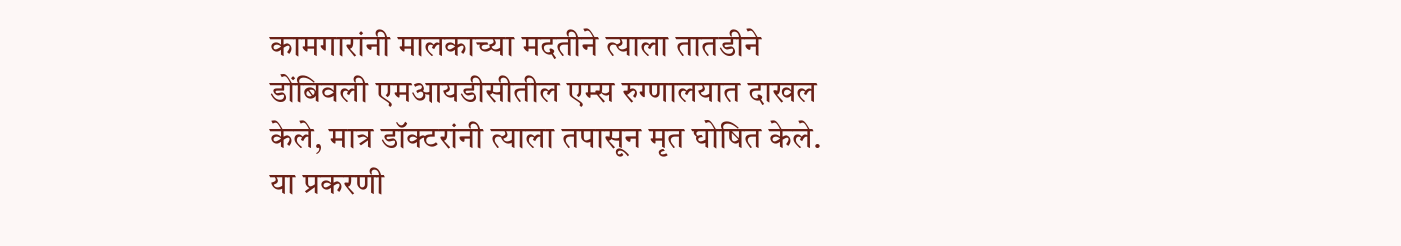कामगारांनी मालकाच्या मदतीने त्याला तातडीने डोंबिवली एमआयडीसीतील एम्स रुग्णालयात दाखल केले, मात्र डॉक्टरांनी त्याला तपासून मृत घोषित केले. या प्रकरणी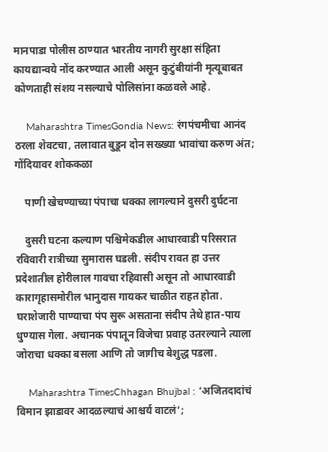मानपाडा पोलीस ठाण्यात भारतीय नागरी सुरक्षा संहिता कायद्यान्वये नोंद करण्यात आली असून कुटुंबीयांनी मृत्यूबाबत कोणताही संशय नसल्याचे पोलिसांना कळवले आहे.

    Maharashtra TimesGondia News: रंगपंचमीचा आनंद ठरला शेवटचा, तलावात बुडून दोन सख्ख्या भावांचा करुण अंत; गोंदियावर शोककळा

    पाणी खेचण्याच्या पंपाचा धक्का लागल्याने दुसरी दुर्घटना

    दुसरी घटना कल्याण पश्चिमेकडील आधारवाडी परिसरात रविवारी रात्रीच्या सुमारास घडली. संदीप रावत हा उत्तर प्रदेशातील होरीलाल गावचा रहिवासी असून तो आधारवाडी कारागृहासमोरील भानुदास गायकर चाळीत राहत होता. घराशेजारी पाण्याचा पंप सुरू असताना संदीप तेथे हात-पाय धुण्यास गेला. अचानक पंपातून विजेचा प्रवाह उतरल्याने त्याला जोराचा धक्का बसला आणि तो जागीच बेशुद्ध पडला.

    Maharashtra TimesChhagan Bhujbal : ‘अजितदादांचं विमान झाडावर आदळल्याचं आश्चर्य वाटलं’;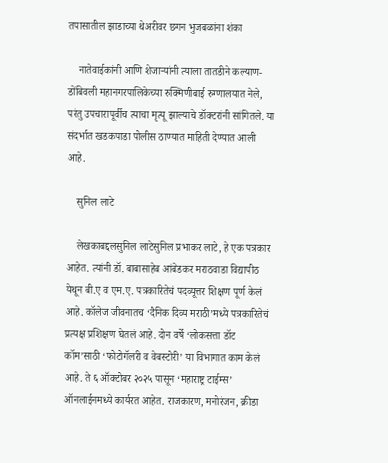तपासातील झाडाच्या थेअरीवर छगन भुजबळांना शंका

    नातेवाईकांनी आणि शेजाऱ्यांनी त्याला तातडीने कल्याण-डोंबिवली महानगरपालिकेच्या रुक्मिणीबाई रुग्णालयात नेले, परंतु उपचारापूर्वीच त्याचा मृत्यू झाल्याचे डॉक्टरांनी सांगितले. या संदर्भात खडकपाडा पोलीस ठाण्यात माहिती देण्यात आली आहे.

    सुनिल लाटे

    लेखकाबद्दलसुनिल लाटेसुनिल प्रभाकर लाटे, हे एक पत्रकार आहेत. त्यांनी डॉ. बाबासाहेब आंबेडकर मराठवाडा विद्यापीठ येथून बी.ए व एम.ए. पत्रकारितेचं पदव्यूत्तर शिक्षण पूर्ण केलं आहे. कॉलेज जीवनातच ‘दैनिक दिव्य मराठी’मध्ये पत्रकारितेचं प्रत्यक्ष प्रशिक्षण घेतलं आहे. दोन वर्षे ‘लोकसत्ता डॉट कॉम’साठी ‘फोटोगॅलरी व वेबस्टोरी’ या विभागात काम केलं आहे. ते ६ ऑक्टोबर २०२५ पासून ‘महाराष्ट्र टाईम्स’ ऑनलाईनमध्ये कार्यरत आहेत. राजकारण, मनोरंजन, क्रीडा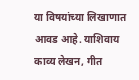या विषयांच्या लिखाणात आवड आहे. याशिवाय काव्य लेखन, गीत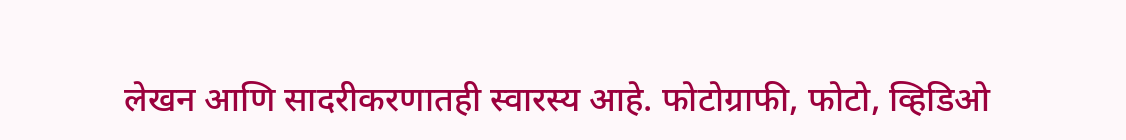लेखन आणि सादरीकरणातही स्वारस्य आहे. फोटोग्राफी, फोटो, व्हिडिओ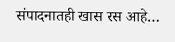संपादनातही खास रस आहे…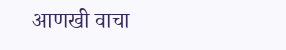आणखी वाचा